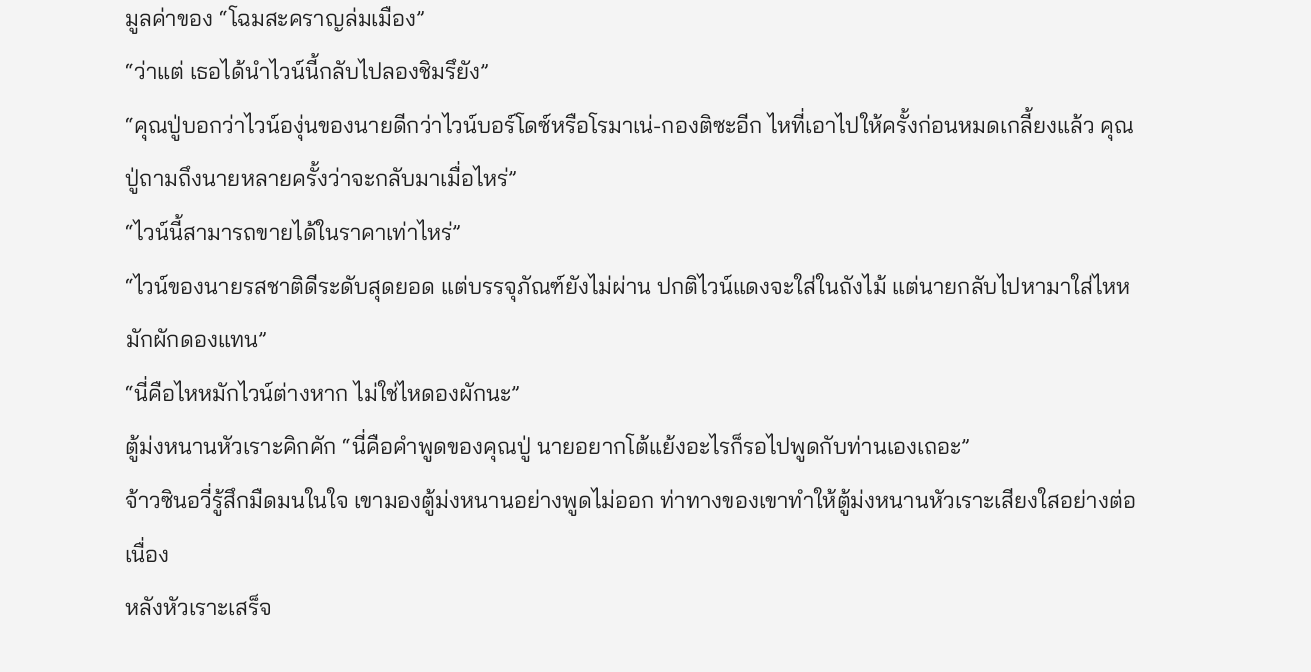มูลค่าของ “โฉมสะคราญล่มเมือง”
“ว่าแต่ เธอได้นำไวน์นี้กลับไปลองชิมรึยัง”
“คุณปู่บอกว่าไวน์องุ่นของนายดีกว่าไวน์บอร์โดซ์หรือโรมาเน่-กองติซะอีก ไหที่เอาไปให้ครั้งก่อนหมดเกลี้ยงแล้ว คุณปู่ถามถึงนายหลายครั้งว่าจะกลับมาเมื่อไหร่”
“ไวน์นี้สามารถขายได้ในราคาเท่าไหร่”
“ไวน์ของนายรสชาติดีระดับสุดยอด แต่บรรจุภัณฑ์ยังไม่ผ่าน ปกติไวน์แดงจะใส่ในถังไม้ แต่นายกลับไปหามาใส่ไหหมักผักดองแทน”
“นี่คือไหหมักไวน์ต่างหาก ไม่ใช่ไหดองผักนะ”
ตู้ม่งหนานหัวเราะคิกคัก “นี่คือคำพูดของคุณปู่ นายอยากโต้แย้งอะไรก็รอไปพูดกับท่านเองเถอะ”
จ้าวซินอวี่รู้สึกมืดมนในใจ เขามองตู้ม่งหนานอย่างพูดไม่ออก ท่าทางของเขาทำให้ตู้ม่งหนานหัวเราะเสียงใสอย่างต่อเนื่อง
หลังหัวเราะเสร็จ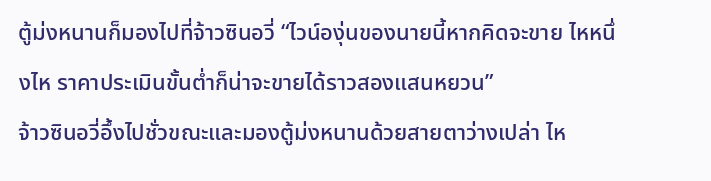ตู้ม่งหนานก็มองไปที่จ้าวซินอวี่ “ไวน์องุ่นของนายนี้หากคิดจะขาย ไหหนึ่งไห ราคาประเมินขั้นต่ำก็น่าจะขายได้ราวสองแสนหยวน”
จ้าวซินอวี่อึ้งไปชั่วขณะและมองตู้ม่งหนานด้วยสายตาว่างเปล่า ไห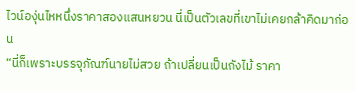ไวน์องุ่นไหหนึ่งราคาสองแสนหยวน นี่เป็นตัวเลขที่เขาไม่เคยกล้าคิดมาก่อน
“นี่ก็เพราะบรรจุภัณฑ์นายไม่สวย ถ้าเปลี่ยนเป็นถังไม้ ราคา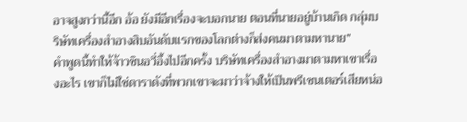อาจสูงกว่านี้อีก อ้อ ยังมีอีกเรื่องจะบอกนาย ตอนที่นายอยู่บ้านเกิด กลุ่มบริษัทเครื่องสำอางสิบอันดับแรกของโลกต่างก็ส่งคนมาตามหานาย”
คำพูดนี้ทำให้จ้าวซินอวี่อึ้งไปอีกครั้ง บริษัทเครื่องสำอางมาตามหาเขาเรื่องอะไร เขาก็ไม่ใช่ดาราดังที่พวกเขาจะมาว่าจ้างให้เป็นพรีเซนเตอร์เสียหน่อ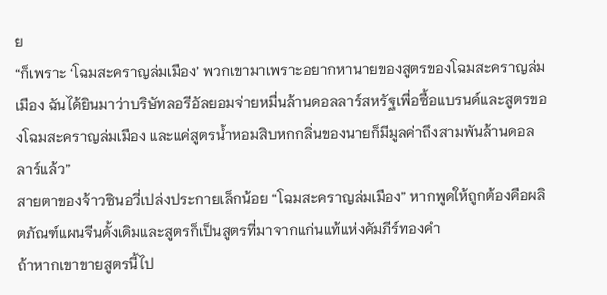ย
“ก็เพราะ ‘โฉมสะคราญล่มเมือง’ พวกเขามาเพราะอยากหานายของสูตรของโฉมสะคราญล่มเมือง ฉันได้ยินมาว่าบริษัทลอรีอัลยอมจ่ายหมื่นล้านดอลลาร์สหรัฐเพื่อซื้อแบรนด์และสูตรของโฉมสะคราญล่มเมือง และแค่สูตรน้ำหอมสิบหกกลิ่นของนายก็มีมูลค่าถึงสามพันล้านดอลลาร์แล้ว”
สายตาของจ้าวซินอวี่เปล่งประกายเล็กน้อย “โฉมสะคราญล่มเมือง” หากพูดให้ถูกต้องคือผลิตภัณฑ์แผนจีนดั้งเดิมและสูตรก็เป็นสูตรที่มาจากแก่นแท้แห่งคัมภีร์ทองคำ
ถ้าหากเขาขายสูตรนี้ไป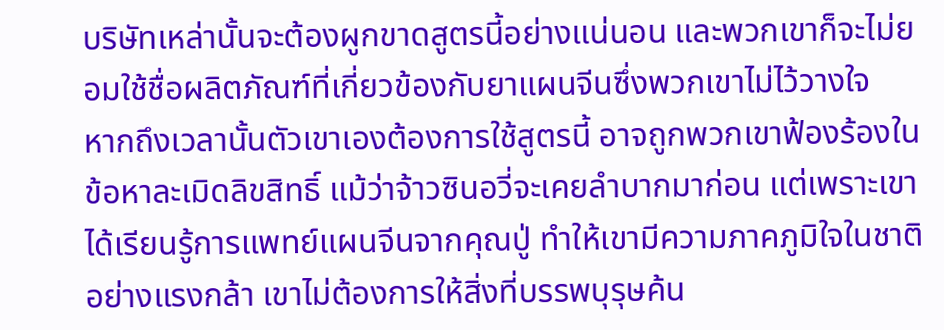บริษัทเหล่านั้นจะต้องผูกขาดสูตรนี้อย่างแน่นอน และพวกเขาก็จะไม่ยอมใช้ชื่อผลิตภัณฑ์ที่เกี่ยวข้องกับยาแผนจีนซึ่งพวกเขาไม่ไว้วางใจ
หากถึงเวลานั้นตัวเขาเองต้องการใช้สูตรนี้ อาจถูกพวกเขาฟ้องร้องในข้อหาละเมิดลิขสิทธิ์ แม้ว่าจ้าวซินอวี่จะเคยลำบากมาก่อน แต่เพราะเขาได้เรียนรู้การแพทย์แผนจีนจากคุณปู่ ทำให้เขามีความภาคภูมิใจในชาติอย่างแรงกล้า เขาไม่ต้องการให้สิ่งที่บรรพบุรุษค้น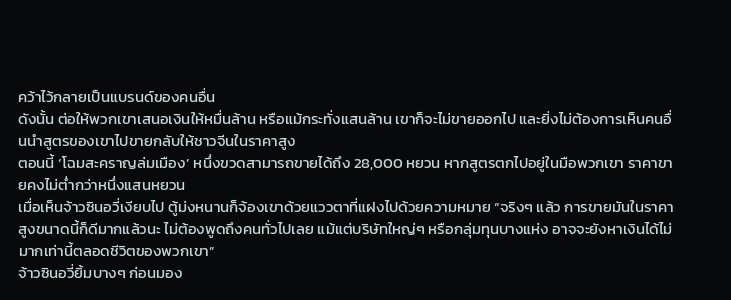คว้าไว้กลายเป็นแบรนด์ของคนอื่น
ดังนั้น ต่อให้พวกเขาเสนอเงินให้หมื่นล้าน หรือแม้กระทั่งแสนล้าน เขาก็จะไม่ขายออกไป และยิ่งไม่ต้องการเห็นคนอื่นนำสูตรของเขาไปขายกลับให้ชาวจีนในราคาสูง
ตอนนี้ ‘โฉมสะคราญล่มเมือง’ หนึ่งขวดสามารถขายได้ถึง 28,000 หยวน หากสูตรตกไปอยู่ในมือพวกเขา ราคาขายคงไม่ต่ำกว่าหนึ่งแสนหยวน
เมื่อเห็นจ้าวซินอวี่เงียบไป ตู้ม่งหนานก็จ้องเขาด้วยแววตาที่แฝงไปด้วยความหมาย “จริงๆ แล้ว การขายมันในราคาสูงขนาดนี้ก็ดีมากแล้วนะ ไม่ต้องพูดถึงคนทั่วไปเลย แม้แต่บริษัทใหญ่ๆ หรือกลุ่มทุนบางแห่ง อาจจะยังหาเงินได้ไม่มากเท่านี้ตลอดชีวิตของพวกเขา”
จ้าวซินอวี่ยิ้มบางๆ ก่อนมอง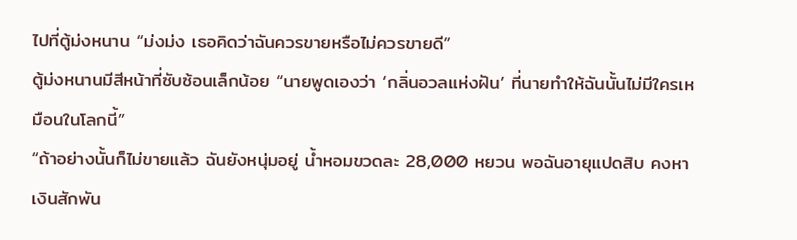ไปที่ตู้ม่งหนาน “ม่งม่ง เธอคิดว่าฉันควรขายหรือไม่ควรขายดี”
ตู้ม่งหนานมีสีหน้าที่ซับซ้อนเล็กน้อย “นายพูดเองว่า ‘กลิ่นอวลแห่งฝัน’ ที่นายทำให้ฉันนั้นไม่มีใครเหมือนในโลกนี้”
“ถ้าอย่างนั้นก็ไม่ขายแล้ว ฉันยังหนุ่มอยู่ น้ำหอมขวดละ 28,000 หยวน พอฉันอายุแปดสิบ คงหาเงินสักพัน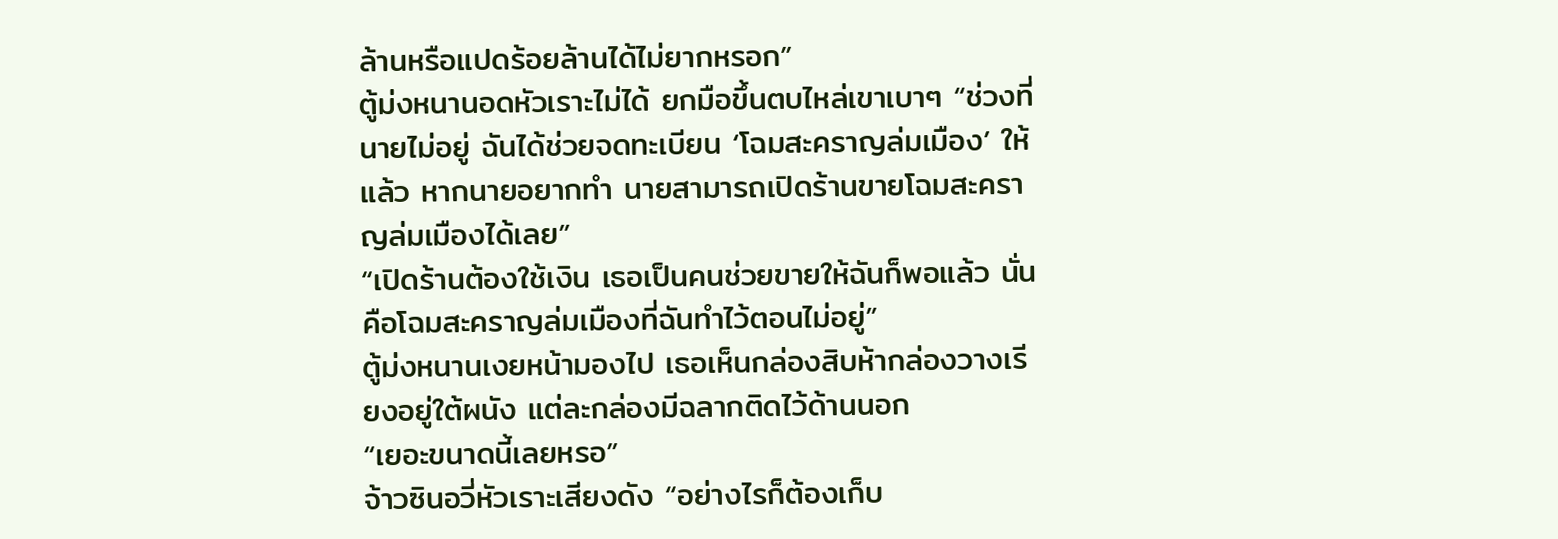ล้านหรือแปดร้อยล้านได้ไม่ยากหรอก”
ตู้ม่งหนานอดหัวเราะไม่ได้ ยกมือขึ้นตบไหล่เขาเบาๆ “ช่วงที่นายไม่อยู่ ฉันได้ช่วยจดทะเบียน ‘โฉมสะคราญล่มเมือง’ ให้แล้ว หากนายอยากทำ นายสามารถเปิดร้านขายโฉมสะคราญล่มเมืองได้เลย”
“เปิดร้านต้องใช้เงิน เธอเป็นคนช่วยขายให้ฉันก็พอแล้ว นั่นคือโฉมสะคราญล่มเมืองที่ฉันทำไว้ตอนไม่อยู่”
ตู้ม่งหนานเงยหน้ามองไป เธอเห็นกล่องสิบห้ากล่องวางเรียงอยู่ใต้ผนัง แต่ละกล่องมีฉลากติดไว้ด้านนอก
“เยอะขนาดนี้เลยหรอ”
จ้าวซินอวี่หัวเราะเสียงดัง “อย่างไรก็ต้องเก็บ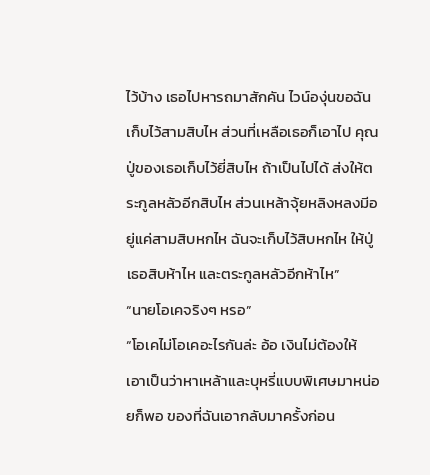ไว้บ้าง เธอไปหารถมาสักคัน ไวน์องุ่นขอฉันเก็บไว้สามสิบไห ส่วนที่เหลือเธอก็เอาไป คุณปู่ของเธอเก็บไว้ยี่สิบไห ถ้าเป็นไปได้ ส่งให้ตระกูลหลัวอีกสิบไห ส่วนเหล้าจุ้ยหลิงหลงมีอยู่แค่สามสิบหกไห ฉันจะเก็บไว้สิบหกไห ให้ปู่เธอสิบห้าไห และตระกูลหลัวอีกห้าไห”
“นายโอเคจริงๆ หรอ”
“โอเคไม่โอเคอะไรกันล่ะ อ้อ เงินไม่ต้องให้ เอาเป็นว่าหาเหล้าและบุหรี่แบบพิเศษมาหน่อยก็พอ ของที่ฉันเอากลับมาครั้งก่อน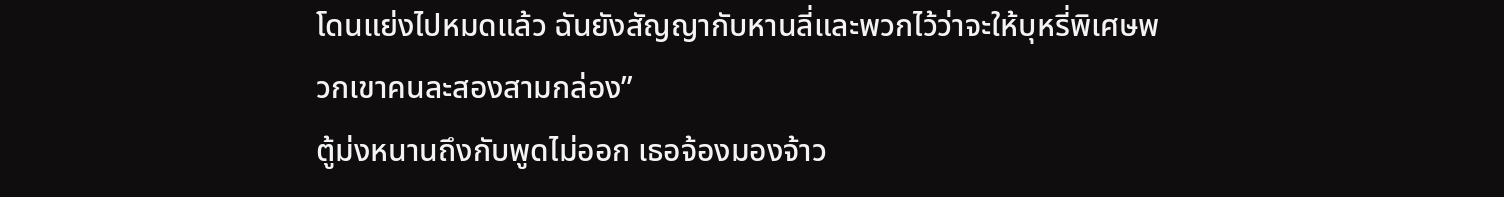โดนแย่งไปหมดแล้ว ฉันยังสัญญากับหานลี่และพวกไว้ว่าจะให้บุหรี่พิเศษพวกเขาคนละสองสามกล่อง”
ตู้ม่งหนานถึงกับพูดไม่ออก เธอจ้องมองจ้าว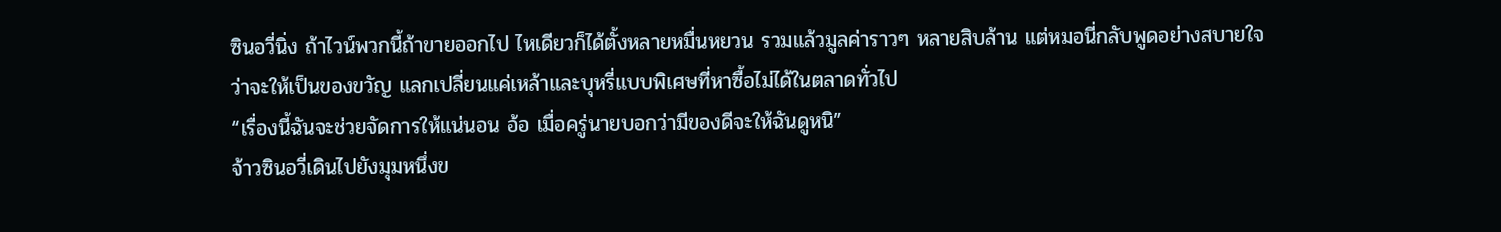ซินอวี่นิ่ง ถ้าไวน์พวกนี้ถ้าขายออกไป ไหเดียวก็ได้ตั้งหลายหมื่นหยวน รวมแล้วมูลค่าราวๆ หลายสิบล้าน แต่หมอนี่กลับพูดอย่างสบายใจว่าจะให้เป็นของขวัญ แลกเปลี่ยนแค่เหล้าและบุหรี่แบบพิเศษที่หาซื้อไม่ได้ในตลาดทั่วไป
“เรื่องนี้ฉันจะช่วยจัดการให้แน่นอน อ้อ เมื่อครู่นายบอกว่ามีของดีจะให้ฉันดูหนิ”
จ้าวซินอวี่เดินไปยังมุมหนึ่งข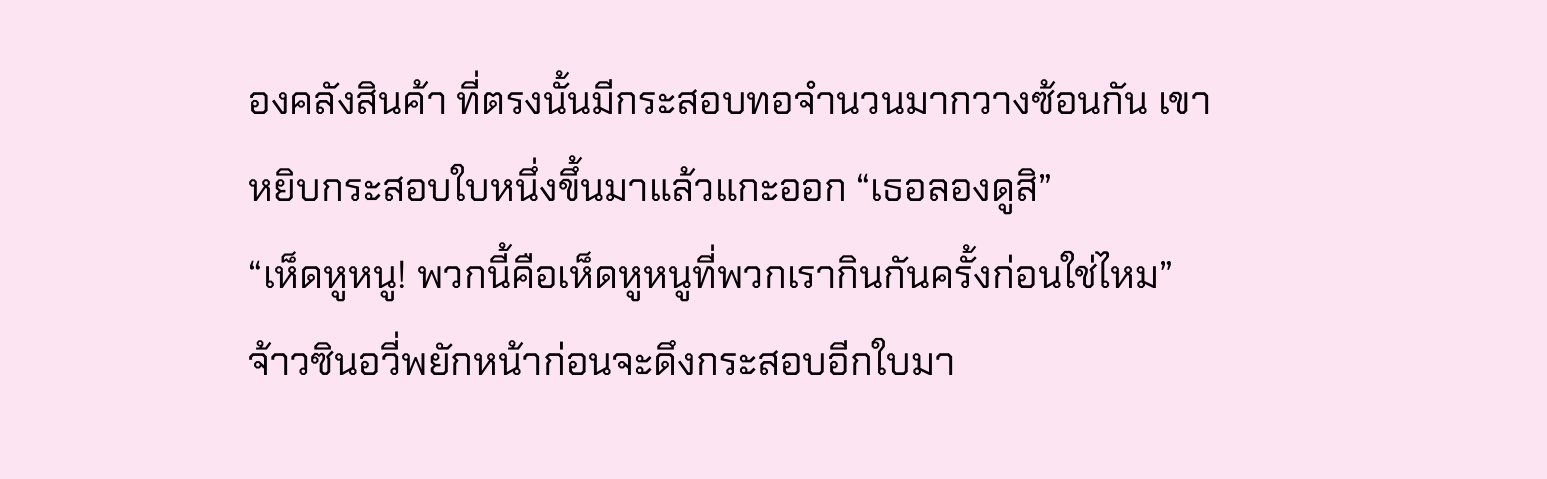องคลังสินค้า ที่ตรงนั้นมีกระสอบทอจำนวนมากวางซ้อนกัน เขาหยิบกระสอบใบหนึ่งขึ้นมาแล้วแกะออก “เธอลองดูสิ”
“เห็ดหูหนู! พวกนี้คือเห็ดหูหนูที่พวกเรากินกันครั้งก่อนใช่ไหม”
จ้าวซินอวี่พยักหน้าก่อนจะดึงกระสอบอีกใบมา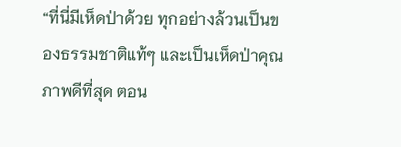“ที่นี่มีเห็ดป่าด้วย ทุกอย่างล้วนเป็นของธรรมชาติแท้ๆ และเป็นเห็ดป่าคุณภาพดีที่สุด ตอน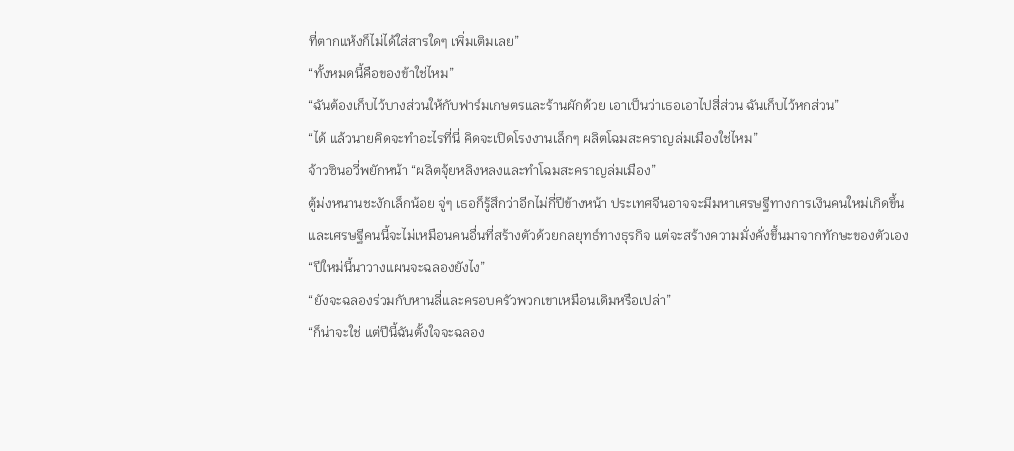ที่ตากแห้งก็ไม่ได้ใส่สารใดๆ เพิ่มเติมเลย”
“ทั้งหมดนี้คือของข้าใช่ไหม”
“ฉันต้องเก็บไว้บางส่วนให้กับฟาร์มเกษตรและร้านผักด้วย เอาเป็นว่าเธอเอาไปสี่ส่วน ฉันเก็บไว้หกส่วน”
“ได้ แล้วนายคิดจะทำอะไรที่นี่ คิดจะเปิดโรงงานเล็กๆ ผลิตโฉมสะคราญล่มเมืองใช่ไหม”
จ้าวซินอวี่พยักหน้า “ผลิตจุ้ยหลิงหลงและทำโฉมสะคราญล่มเมือง”
ตู้ม่งหนานชะงักเล็กน้อย จู่ๆ เธอก็รู้สึกว่าอีกไม่กี่ปีข้างหน้า ประเทศจีนอาจจะมีมหาเศรษฐีทางการเงินคนใหม่เกิดขึ้น และเศรษฐีคนนี้จะไม่เหมือนคนอื่นที่สร้างตัวด้วยกลยุทธ์ทางธุรกิจ แต่จะสร้างความมั่งคั่งขึ้นมาจากทักษะของตัวเอง
“ปีใหม่นี้นาวางแผนจะฉลองยังไง”
“ยังจะฉลองร่วมกับหานลี่และครอบครัวพวกเขาเหมือนเดิมหรือเปล่า”
“ก็น่าจะใช่ แต่ปีนี้ฉันตั้งใจจะฉลอง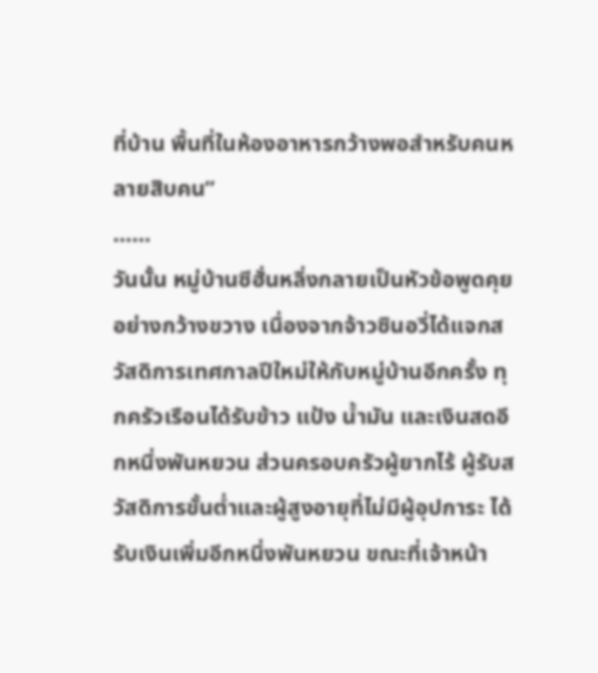ที่บ้าน พื้นที่ในห้องอาหารกว้างพอสำหรับคนหลายสิบคน”
……
วันนั้น หมู่บ้านซีฮั่นหลิ่งกลายเป็นหัวข้อพูดคุยอย่างกว้างขวาง เนื่องจากจ้าวซินอวี่ได้แจกสวัสดิการเทศกาลปีใหม่ให้กับหมู่บ้านอีกครั้ง ทุกครัวเรือนได้รับข้าว แป้ง น้ำมัน และเงินสดอีกหนึ่งพันหยวน ส่วนครอบครัวผู้ยากไร้ ผู้รับสวัสดิการขั้นต่ำและผู้สูงอายุที่ไม่มีผู้อุปการะ ได้รับเงินเพิ่มอีกหนึ่งพันหยวน ขณะที่เจ้าหน้า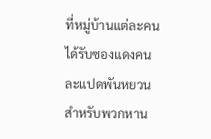ที่หมู่บ้านแต่ละคนได้รับซองแดงคนละแปดพันหยวน
สำหรับพวกหาน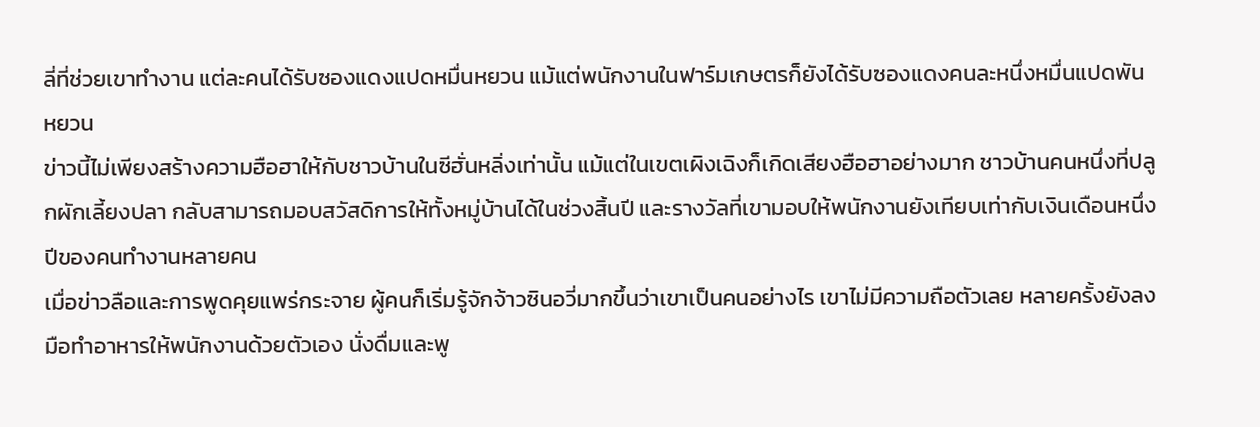ลี่ที่ช่วยเขาทำงาน แต่ละคนได้รับซองแดงแปดหมื่นหยวน แม้แต่พนักงานในฟาร์มเกษตรก็ยังได้รับซองแดงคนละหนึ่งหมื่นแปดพันหยวน
ข่าวนี้ไม่เพียงสร้างความฮือฮาให้กับชาวบ้านในซีฮั่นหลิ่งเท่านั้น แม้แต่ในเขตเผิงเฉิงก็เกิดเสียงฮือฮาอย่างมาก ชาวบ้านคนหนึ่งที่ปลูกผักเลี้ยงปลา กลับสามารถมอบสวัสดิการให้ทั้งหมู่บ้านได้ในช่วงสิ้นปี และรางวัลที่เขามอบให้พนักงานยังเทียบเท่ากับเงินเดือนหนึ่งปีของคนทำงานหลายคน
เมื่อข่าวลือและการพูดคุยแพร่กระจาย ผู้คนก็เริ่มรู้จักจ้าวซินอวี่มากขึ้นว่าเขาเป็นคนอย่างไร เขาไม่มีความถือตัวเลย หลายครั้งยังลงมือทำอาหารให้พนักงานด้วยตัวเอง นั่งดื่มและพู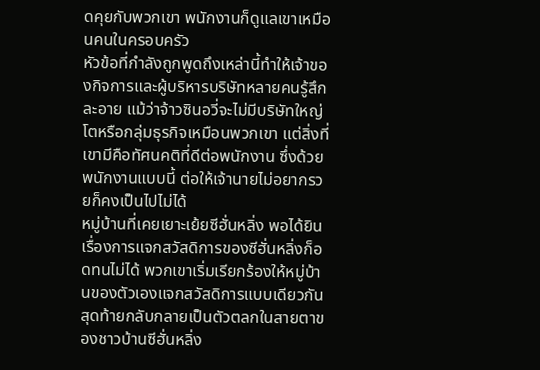ดคุยกับพวกเขา พนักงานก็ดูแลเขาเหมือนคนในครอบครัว
หัวข้อที่กำลังถูกพูดถึงเหล่านี้ทำให้เจ้าของกิจการและผู้บริหารบริษัทหลายคนรู้สึกละอาย แม้ว่าจ้าวซินอวี่จะไม่มีบริษัทใหญ่โตหรือกลุ่มธุรกิจเหมือนพวกเขา แต่สิ่งที่เขามีคือทัศนคติที่ดีต่อพนักงาน ซึ่งด้วยพนักงานแบบนี้ ต่อให้เจ้านายไม่อยากรวยก็คงเป็นไปไม่ได้
หมู่บ้านที่เคยเยาะเย้ยซีฮั่นหลิ่ง พอได้ยินเรื่องการแจกสวัสดิการของซีฮั่นหลิ่งก็อดทนไม่ได้ พวกเขาเริ่มเรียกร้องให้หมู่บ้านของตัวเองแจกสวัสดิการแบบเดียวกัน สุดท้ายกลับกลายเป็นตัวตลกในสายตาของชาวบ้านซีฮั่นหลิ่ง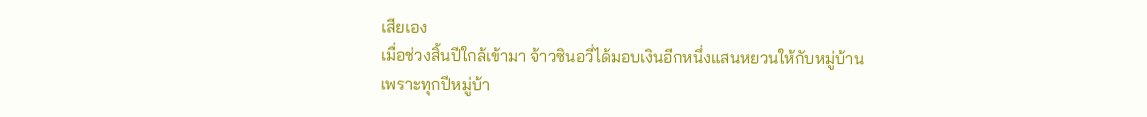เสียเอง
เมื่อช่วงสิ้นปีใกล้เข้ามา จ้าวซินอวี่ได้มอบเงินอีกหนึ่งแสนหยวนให้กับหมู่บ้าน เพราะทุกปีหมู่บ้า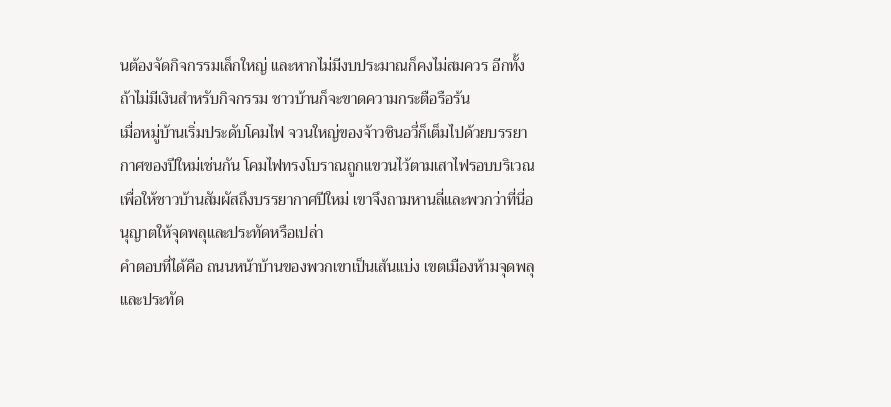นต้องจัดกิจกรรมเล็กใหญ่ และหากไม่มีงบประมาณก็คงไม่สมควร อีกทั้งถ้าไม่มีเงินสำหรับกิจกรรม ชาวบ้านก็จะขาดความกระตือรือร้น
เมื่อหมู่บ้านเริ่มประดับโคมไฟ จวนใหญ่ของจ้าวซินอวี่ก็เต็มไปด้วยบรรยากาศของปีใหม่เช่นกัน โคมไฟทรงโบราณถูกแขวนไว้ตามเสาไฟรอบบริเวณ
เพื่อให้ชาวบ้านสัมผัสถึงบรรยากาศปีใหม่ เขาจึงถามหานลี่และพวกว่าที่นี่อนุญาตให้จุดพลุและประทัดหรือเปล่า
คำตอบที่ได้คือ ถนนหน้าบ้านของพวกเขาเป็นเส้นแบ่ง เขตเมืองห้ามจุดพลุและประทัด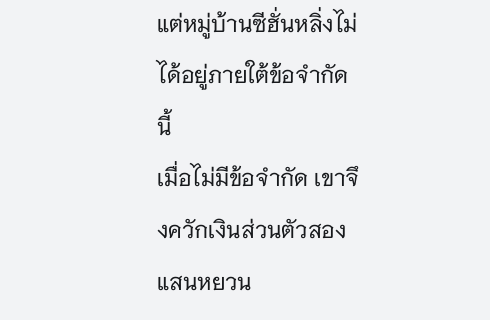แต่หมู่บ้านซีฮั่นหลิ่งไม่ได้อยู่ภายใต้ข้อจำกัดนี้
เมื่อไม่มีข้อจำกัด เขาจึงควักเงินส่วนตัวสองแสนหยวน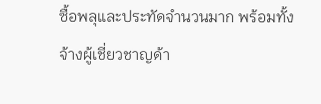ซื้อพลุและประทัดจำนวนมาก พร้อมทั้งจ้างผู้เชี่ยวชาญด้า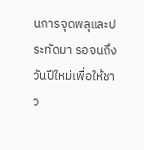นการจุดพลุและประทัดมา รอจนถึงวันปีใหม่เพื่อให้ชาว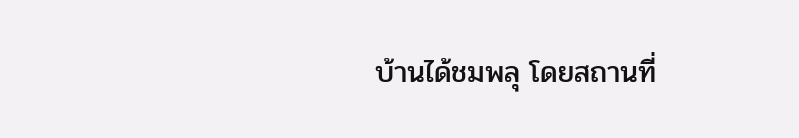บ้านได้ชมพลุ โดยสถานที่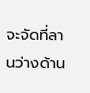จะจัดที่ลานว่างด้าน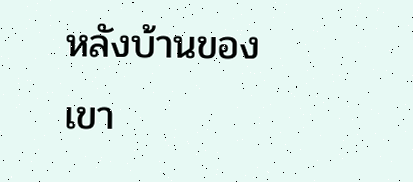หลังบ้านของเขา